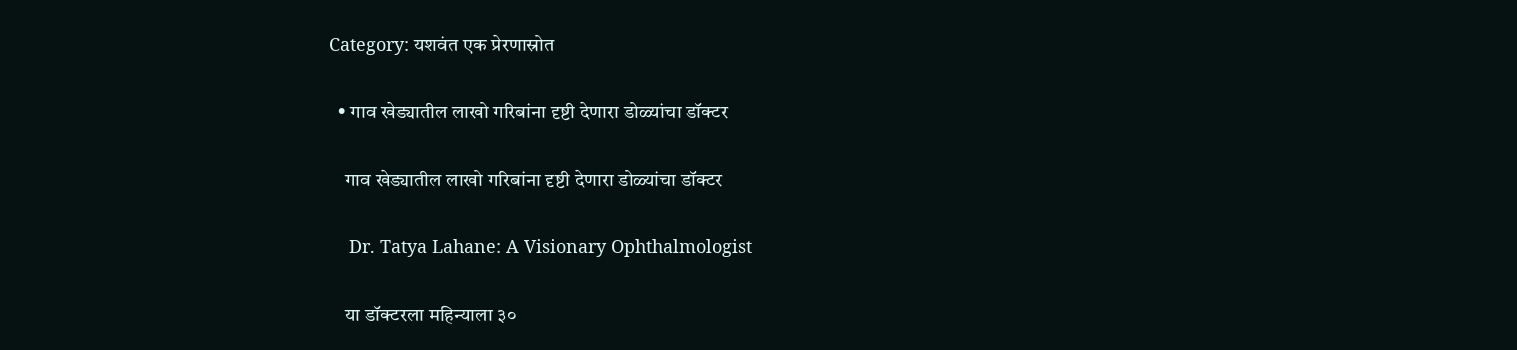Category: यशवंत एक प्रेरणास्रोत

  • गाव खेड्यातील लाखो गरिबांना दृष्टी देणारा डोळ्यांचा डॉक्टर

    गाव खेड्यातील लाखो गरिबांना दृष्टी देणारा डोळ्यांचा डॉक्टर

    Dr. Tatya Lahane: A Visionary Ophthalmologist

    या डॉक्टरला महिन्याला ३०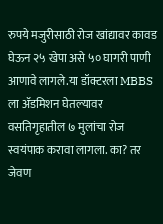रुपये मजुरीसाठी रोज खांद्यावर कावड घेऊन २५ खेपा असे ५० घागरी पाणी आणावे लागले.या डॉक्टरला MBBS ला ॲडमिशन घेतल्यावर वसतिगृहातील ७ मुलांचा रोज स्वयंपाक करावा लागला. का? तर जेवण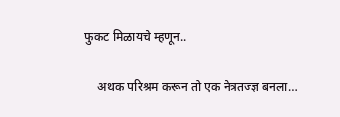फुकट मिळायचे म्हणून..

    अथक परिश्रम करून तो एक नेत्रतज्ज्ञ बनला…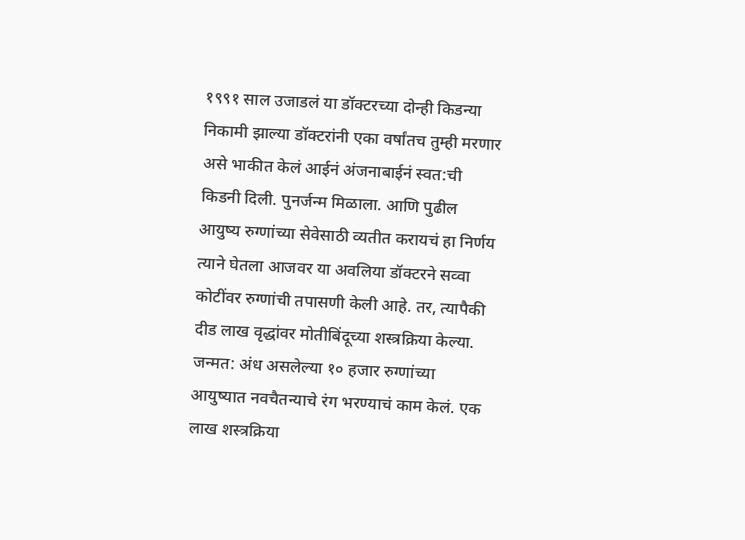१९९१ साल उजाडलं या डॉक्टरच्या दोन्ही किडन्या निकामी झाल्या डॉक्टरांनी एका वर्षांतच तुम्ही मरणार असे भाकीत केलं आईनं अंजनाबाईनं स्वत:ची किडनी दिली. पुनर्जन्म मिळाला. आणि पुढील आयुष्य रुग्णांच्या सेवेसाठी व्यतीत करायचं हा निर्णय त्याने घेतला आजवर या अवलिया डॉक्टरने सव्वा कोटींवर रुग्णांची तपासणी केली आहे. तर, त्यापैकी दीड लाख वृद्धांवर मोतीबिंदूच्या शस्त्रक्रिया केल्या. जन्मत: अंध असलेल्या १० हजार रुग्णांच्या आयुष्यात नवचैतन्याचे रंग भरण्याचं काम केलं. एक लाख शस्त्रक्रिया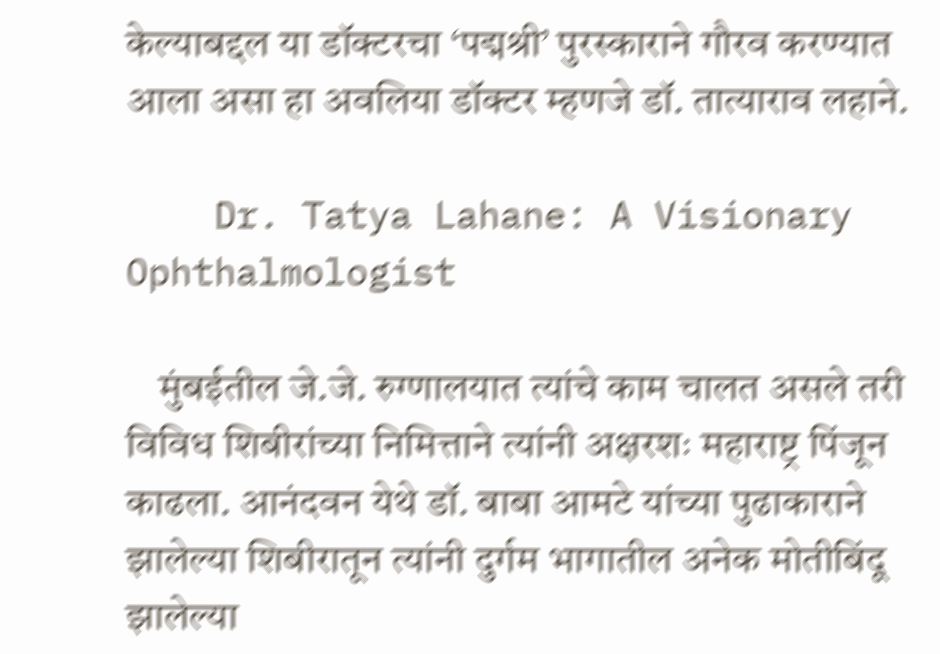केल्याबद्दल या डॉक्टरचा ‘पद्मश्री’ पुरस्काराने गौरव करण्यात आला असा हा अवलिया डॉक्टर म्हणजे डॉ. तात्याराव लहाने.

    Dr. Tatya Lahane: A Visionary Ophthalmologist

    मुंबईतील जे.जे. रुग्णालयात त्यांचे काम चालत असले तरी विविध शिबीरांच्या निमित्ताने त्यांनी अक्षरशः महाराष्ट्र पिंजून काढला. आनंदवन येथे डॉ. बाबा आमटे यांच्या पुढाकाराने झालेल्या शिबीरातून त्यांनी दुर्गम भागातील अनेक मोतीबिंदू झालेल्या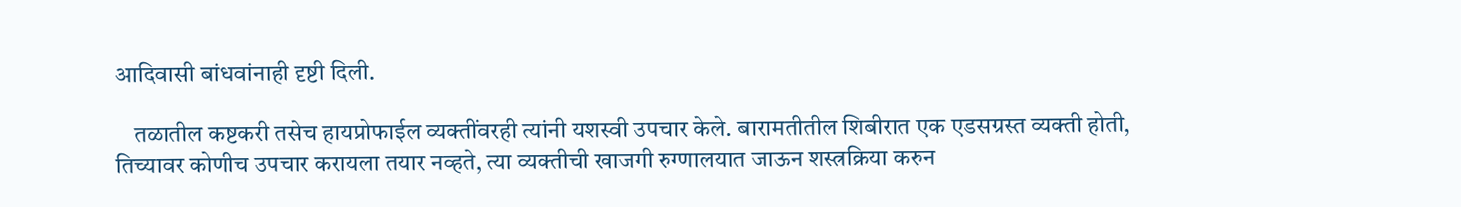आदिवासी बांधवांनाही दृष्टी दिली.

    तळातील कष्टकरी तसेच हायप्रोफाईल व्यक्तींवरही त्यांनी यशस्वी उपचार केले. बारामतीतील शिबीरात एक एडसग्रस्त व्यक्ती होती, तिच्यावर कोणीच उपचार करायला तयार नव्हते, त्या व्यक्तीची खाजगी रुग्णालयात जाऊन शस्त्रक्रिया करुन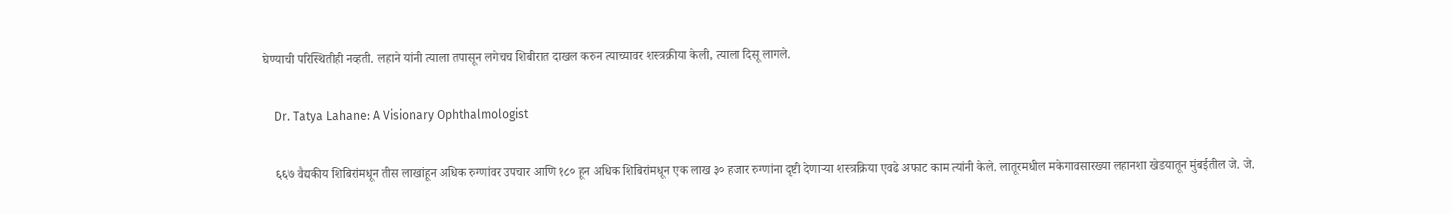घेण्याची परिस्थितीही नव्हती. लहाने यांनी त्याला तपासून लगेचच शिबीरात दाखल करुन त्याच्यावर शस्त्रक्रीया केली, त्याला दिसू लागले.

    Dr. Tatya Lahane: A Visionary Ophthalmologist

    ६६७ वैद्यकीय शिबिरांमधून तीस लाखांहून अधिक रुग्णांवर उपचार आणि १८० हून अधिक शिबिरांमधून एक लाख ३० हजार रुग्णांना दृष्टी देणाऱ्या शस्त्रक्रिया एवढे अफाट काम त्यांनी केले. लातूरमधील मकेगावसारख्या लहानशा खेडयातून मुंबईतील जे. जे.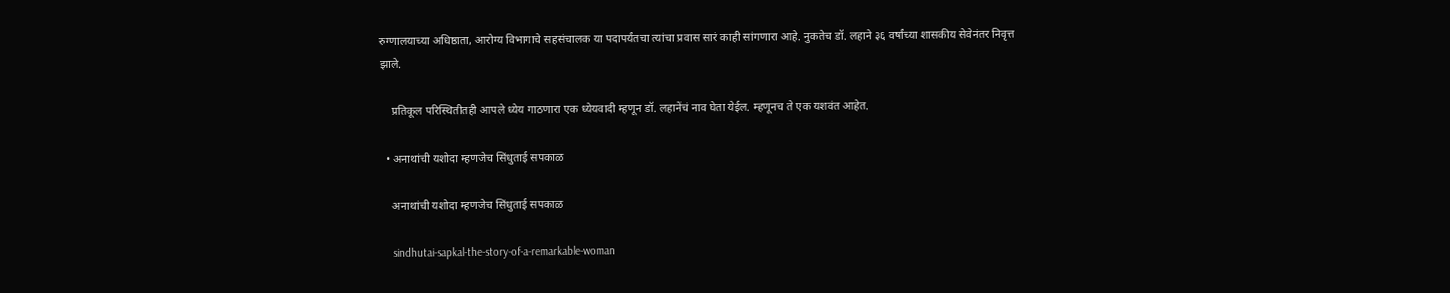रुग्णालयाच्या अधिष्ठाता, आरोग्य विभागाचे सहसंचालक या पदापर्यंतचा त्यांचा प्रवास सारं काही सांगणारा आहे. नुकतेच डॉ. लहाने ३६ वर्षांच्या शासकीय सेवेनंतर निवृत्त झाले.

    प्रतिकूल परिस्थितीतही आपले ध्येय गाठणारा एक ध्येयवादी म्हणून डॉ. लहानेंचं नाव घेता येईल. म्हणूनच ते एक यशवंत आहेत.

  • अनाथांची यशोदा म्हणजेच सिंधुताई सपकाळ

    अनाथांची यशोदा म्हणजेच सिंधुताई सपकाळ

    sindhutai-sapkal-the-story-of-a-remarkable-woman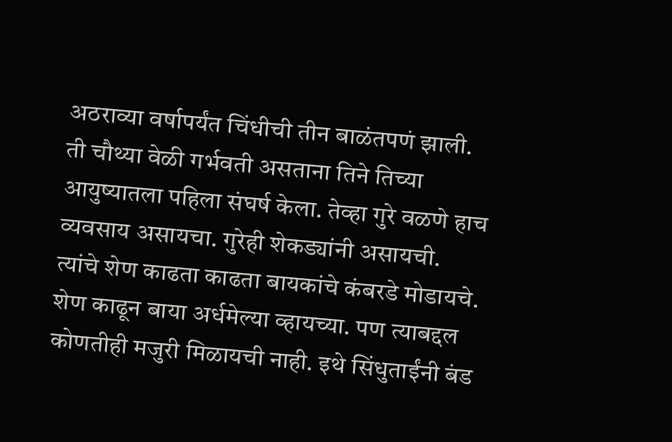अठराव्या वर्षापर्यंत चिंधीची तीन बाळंतपणं झाली. ती चौथ्या वेळी गर्भवती असताना तिने तिच्या आयुष्यातला पहिला संघर्ष केला. तेव्हा गुरे वळणे हाच व्यवसाय असायचा. गुरेही शेकड्यांनी असायची. त्यांचे शेण काढता काढता बायकांचे कंबरडे मोडायचे. शेण काढून बाया अर्धमेल्या व्हायच्या. पण त्याबद्दल कोणतीही मजुरी मिळायची नाही. इथे सिंधुताईंनी बंड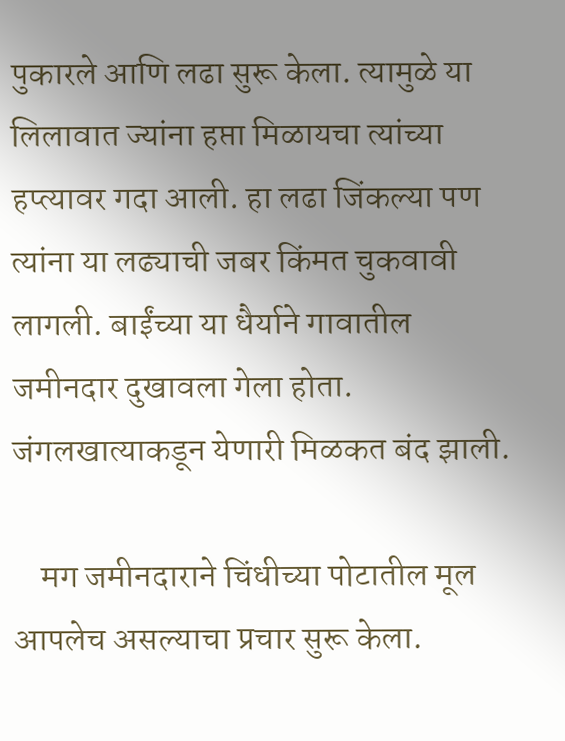पुकारले आणि लढा सुरू केला. त्यामुळे या लिलावात ज्यांना हप्ता मिळायचा त्यांच्या हप्त्यावर गदा आली. हा लढा जिंकल्या पण त्यांना या लढ्याची जबर किंमत चुकवावी लागली. बाईंच्या या धैर्याने गावातील जमीनदार दुखावला गेला होता. जंगलखात्याकडून येणारी मिळकत बंद झाली.

    मग जमीनदाराने चिंधीच्या पोटातील मूल आपलेच असल्याचा प्रचार सुरू केला.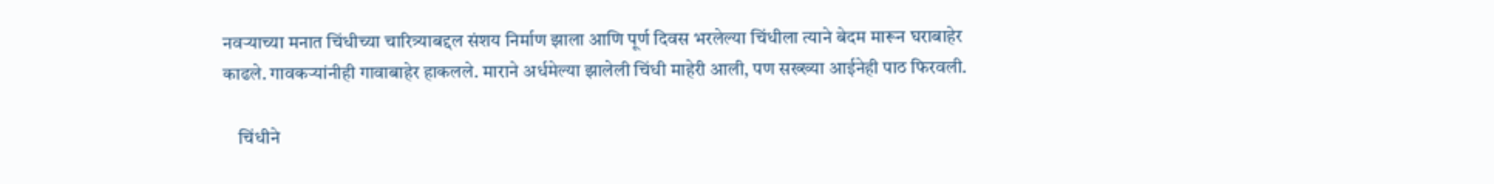नवऱ्याच्या मनात चिंधीच्या चारित्र्याबद्दल संशय निर्माण झाला आणि पूर्ण दिवस भरलेल्या चिंधीला त्याने बेदम मारून घराबाहेर काढले. गावकऱ्यांनीही गावाबाहेर हाकलले. माराने अर्धमेल्या झालेली चिंधी माहेरी आली, पण सख्ख्या आईनेही पाठ फिरवली.

    चिंधीने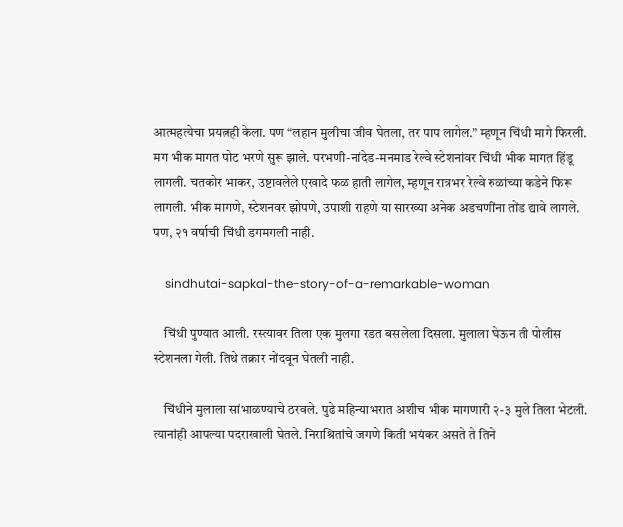आत्महत्येचा प्रयत्नही केला. पण “लहान मुलीचा जीव घेतला, तर पाप लागेल.” म्हणून चिंधी मागे फिरली. मग भीक मागत पोट भरणे सुरू झाले. परभणी-नांदेड-मनमाड रेल्वे स्टेशनांवर चिंधी भीक मागत हिंडू लागली. चतकोर भाकर, उष्टावलेले एखादे फळ हाती लागेल, म्हणून रात्रभर रेल्वे रुळांच्या कडेने फिरू लागली. भीक मागणे, स्टेशनवर झोपणे, उपाशी राहणे या सारख्या अनेक अडचणींना तोंड द्यावे लागले. पण, २१ वर्षाची चिंधी डगमगली नाही.

    sindhutai-sapkal-the-story-of-a-remarkable-woman

    चिंधी पुण्यात आली. रस्त्यावर तिला एक मुलगा रडत बसलेला दिसला. मुलाला घेऊन ती पोलीस स्टेशनला गेली. तिथे तक्रार नोंदवून घेतली नाही.

    चिंधीने मुलाला सांभाळण्याचे ठरवले. पुढे महिन्याभरात अशीच भीक मागणारी २-३ मुले तिला भेटली. त्यानांही आपल्या पदराखाली घेतले. निराश्रितांचे जगणे किती भयंकर असते ते तिने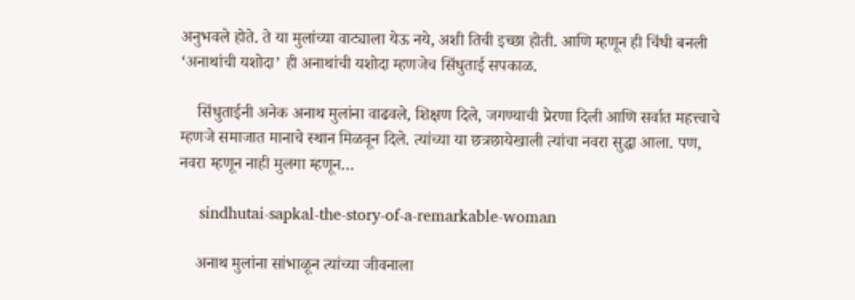अनुभवले होते. ते या मुलांच्या वाट्याला येऊ नये, अशी तिची इच्छा होती. आणि म्हणून ही चिंधी बनली ‘अनाथांची यशोदा’ ही अनाथांची यशोदा म्हणजेच सिंधुताई सपकाळ.

    सिंधुताईनी अनेक अनाथ मुलांना वाढवले, शिक्षण दिले, जगण्याची प्रेरणा दिली आणि सर्वात महत्त्वाचे म्हणजे समाजात मानाचे स्थान मिळवून दिले. त्यांच्या या छत्रछायेखाली त्यांचा नवरा सुद्धा आला. पण, नवरा म्हणून नाही मुलगा म्हणून…

    sindhutai-sapkal-the-story-of-a-remarkable-woman

    अनाथ मुलांना सांभाळून त्यांच्या जीवनाला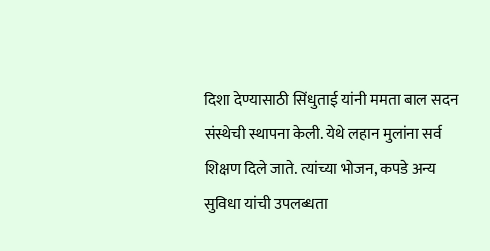दिशा देण्यासाठी सिंधुताई यांनी ममता बाल सदन संस्थेची स्थापना केली. येथे लहान मुलांना सर्व शिक्षण दिले जाते. त्यांच्या भोजन, कपडे अन्य सुविधा यांची उपलब्धता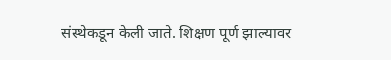संस्थेकडून केली जाते. शिक्षण पूर्ण झाल्यावर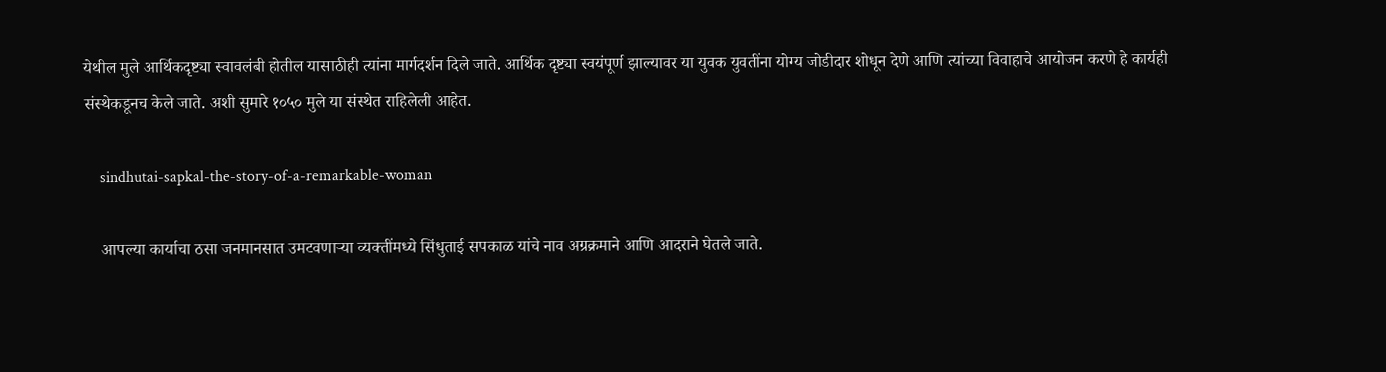येथील मुले आर्थिकदृष्ट्या स्वावलंबी होतील यासाठीही त्यांना मार्गदर्शन दिले जाते. आर्थिक दृष्ट्या स्वयंपूर्ण झाल्यावर या युवक युवतींना योग्य जोडीदार शोधून देणे आणि त्यांच्या विवाहाचे आयोजन करणे हे कार्यही संस्थेकडूनच केले जाते. अशी सुमारे १०५० मुले या संस्थेत राहिलेली आहेत.

    sindhutai-sapkal-the-story-of-a-remarkable-woman

    आपल्या कार्याचा ठसा जनमानसात उमटवणाऱ्या व्यक्तींमध्ये सिंधुताई सपकाळ यांचे नाव अग्रक्रमाने आणि आदराने घेतले जाते.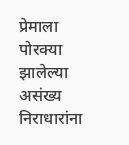प्रेमाला पोरक्या झालेल्या असंख्य निराधारांना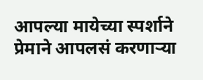आपल्या मायेच्या स्पर्शाने प्रेमाने आपलसं करणाऱ्या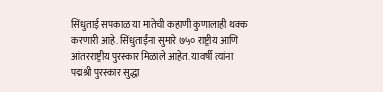सिंधुताई सपकाळ या मातेची कहाणी कुणालाही थक्क करणारी आहे. सिंधुताईंना सुमारे ७५० राष्ट्रीय आणि आंतरराष्ट्रीय पुरस्कार मिळाले आहेत. यावर्षी त्यांना पद्मश्री पुरस्कार सुद्धा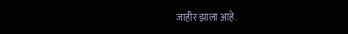जाहीर झाला आहे.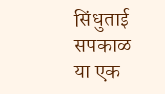सिंधुताई सपकाळ या एक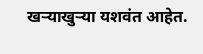खऱ्याखुऱ्या यशवंत आहेत.